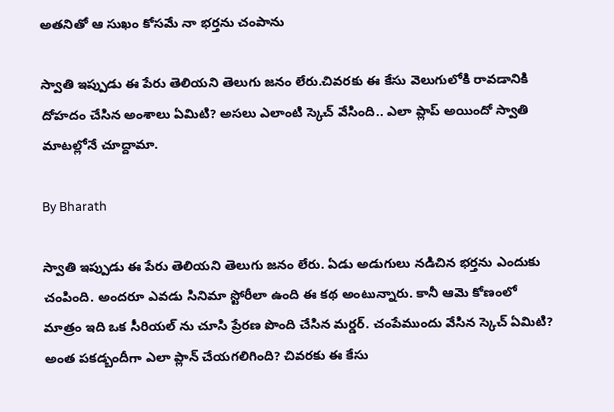అతనితో ఆ సుఖం కోసమే నా భర్తను చంపాను

స్వాతి ఇప్పుడు ఈ పేరు తెలియని తెలుగు జనం లేరు.చివరకు ఈ కేసు వెలుగులోకి రావడానికి దోహదం చేసిన అంశాలు ఏమిటి? అసలు ఎలాంటి స్కెచ్ వేసింది.. ఎలా ప్లాప్ అయిందో స్వాతి మాటల్లోనే చూద్దామా.

By Bharath

స్వాతి ఇప్పుడు ఈ పేరు తెలియని తెలుగు జనం లేరు. ఏడు అడుగులు నడిచిన భర్తను ఎందుకు చంపింది. అందరూ ఎవడు సినిమా స్టోరీలా ఉంది ఈ కథ అంటున్నారు. కానీ ఆమె కోణంలో మాత్రం ఇది ఒక సీరియల్ ను చూసి ప్రేరణ పొంది చేసిన మర్డర్. చంపేముందు వేసిన స్కెచ్ ఏమిటి? అంత పకడ్బందీగా ఎలా ప్లాన్ చేయగలిగింది? చివరకు ఈ కేసు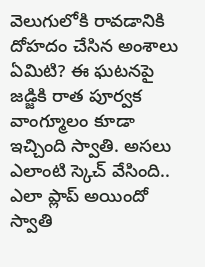వెలుగులోకి రావడానికి దోహదం చేసిన అంశాలు ఏమిటి? ఈ ఘటనపై జడ్జికి రాత పూర్వక వాంగ్మూలం కూడా ఇచ్చింది స్వాతి. అసలు ఎలాంటి స్కెచ్ వేసింది.. ఎలా ప్లాప్ అయిందో స్వాతి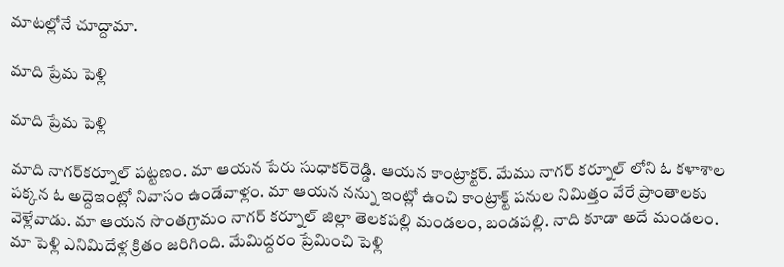మాటల్లోనే చూద్దామా.

మాది ప్రేమ పెళ్లి

మాది ప్రేమ పెళ్లి

మాది నాగర్‌కర్నూల్‌ పట్టణం. మా ఆయన పేరు సుధాకర్‌రెడ్డి. ఆయన కాంట్రాక్టర్‌. మేము నాగర్ కర్నూల్ లోని ఓ కళాశాల పక్కన ఓ అద్దెఇంట్లో నివాసం ఉండేవాళ్లం. మా ఆయన నన్ను ఇంట్లో ఉంచి కాంట్రాక్ట్‌ పనుల నిమిత్తం వేరే ప్రాంతాలకు వెళ్లేవాడు. మా ఆయన సొంతగ్రామం నాగర్ కర్నూల్ జిల్లా తెలకపల్లి మండలం, బండపల్లి. నాది కూడా అదే మండలం. మా పెళ్లి ఎనిమిదేళ్ల క్రితం జరిగింది. మేమిద్దరం ప్రేమించి పెళ్లి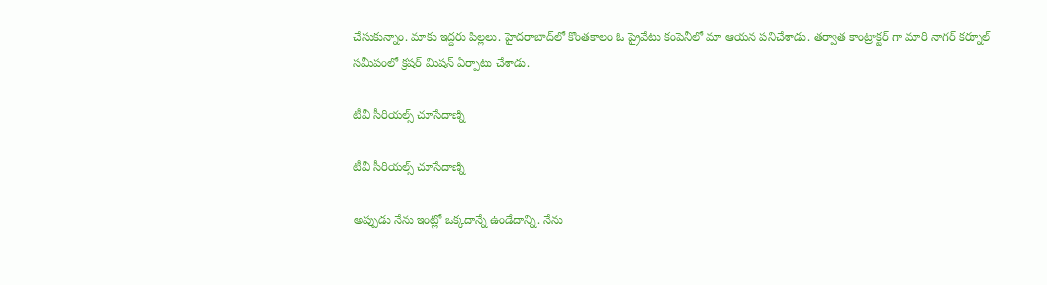చేసుకున్నాం. మాకు ఇద్దరు పిల్లలు. హైదరాబాద్‌లో కొంతకాలం ఓ ప్రైవేటు కంపెనీలో మా ఆయన పనిచేశాడు. తర్వాత కాంట్రాక్టర్ గా మారి నాగర్ కర్నూల్ సమీపంలో క్రషర్ మిషన్ ఏర్పాటు చేశాడు.

టీవీ సీరియల్స్ చూసేదాణ్ని

టీవీ సీరియల్స్ చూసేదాణ్ని

అప్పుడు నేను ఇంట్లో ఒక్కదాన్నే ఉండేదాన్ని. నేను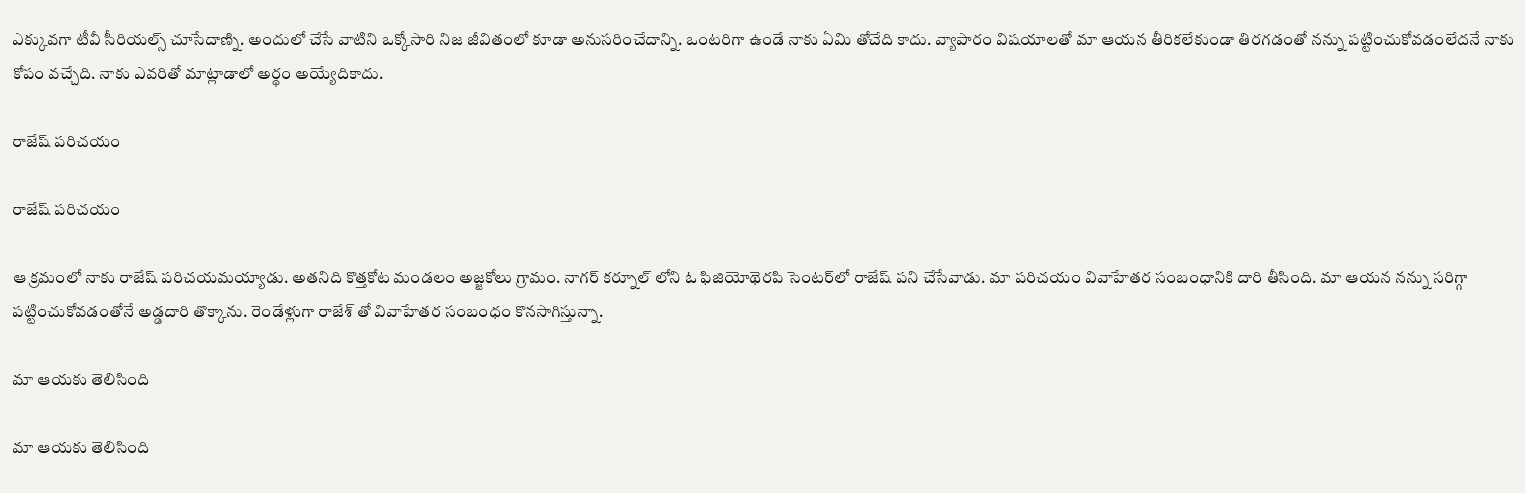ఎక్కువగా టీవీ సీరియల్స్ చూసేదాణ్ని. అందులో చేసే వాటిని ఒక్కోసారి నిజ జీవితంలో కూడా అనుసరించేదాన్ని. ఒంటరిగా ఉండే నాకు ఏమి తోచేది కాదు. వ్యాపారం విషయాలతో మా ఆయన తీరికలేకుండా తిరగడంతో నన్ను పట్టించుకోవడంలేదనే నాకు కోపం వచ్చేది. నాకు ఎవరితో మాట్లాడాలో అర్థం అయ్యేదికాదు.

రాజేష్ పరిచయం

రాజేష్ పరిచయం

ఆ క్రమంలో నాకు రాజేష్‌ పరిచయమయ్యాడు. అతనిది కొత్తకోట మండలం అజ్జకోలు గ్రామం. నాగర్ కర్నూల్ లోని ఓ ఫిజియోథెరపి సెంటర్‌లో రాజేష్‌ పని చేసేవాడు. మా పరిచయం వివాహేతర సంబంధానికి దారి తీసింది. మా ఆయన నన్ను సరిగ్గా పట్టించుకోవడంతోనే అడ్డదారి తొక్కాను. రెండేళ్లుగా రాజేశ్ తో వివాహేతర సంబంధం కొనసాగిస్తున్నా.

మా ఆయకు తెలిసింది

మా ఆయకు తెలిసింది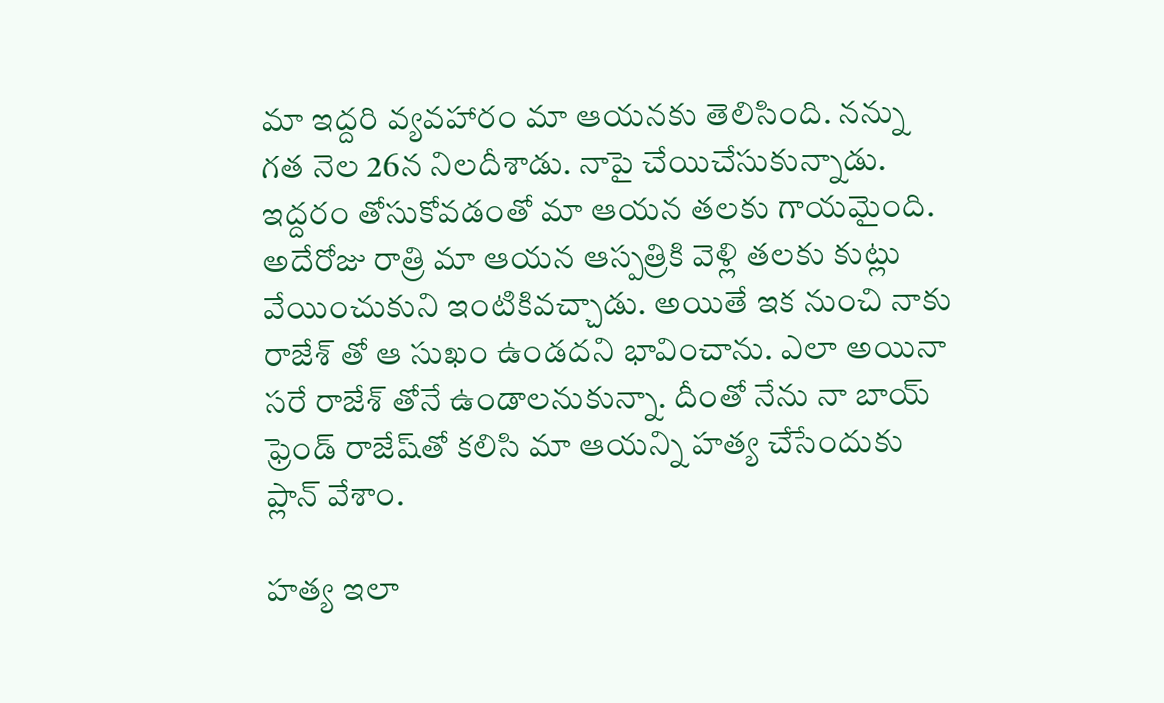మా ఇద్దరి వ్యవహారం మా ఆయనకు తెలిసింది. నన్ను గత నెల 26న నిలదీశాడు. నాపై చేయిచేసుకున్నాడు. ఇద్దరం తోసుకోవడంతో మా ఆయన తలకు గాయమైంది. అదేరోజు రాత్రి మా ఆయన ఆస్పత్రికి వెళ్లి తలకు కుట్లు వేయించుకుని ఇంటికివచ్చాడు. అయితే ఇక నుంచి నాకు రాజేశ్ తో ఆ సుఖం ఉండదని భావించాను. ఎలా అయినా సరే రాజేశ్ తోనే ఉండాలనుకున్నా. దీంతో నేను నా బాయ్ ఫ్రెండ్ రాజేష్‌తో కలిసి మా ఆయన్ని హత్య చేసేందుకు ప్లాన్ వేశాం.

హత్య ఇలా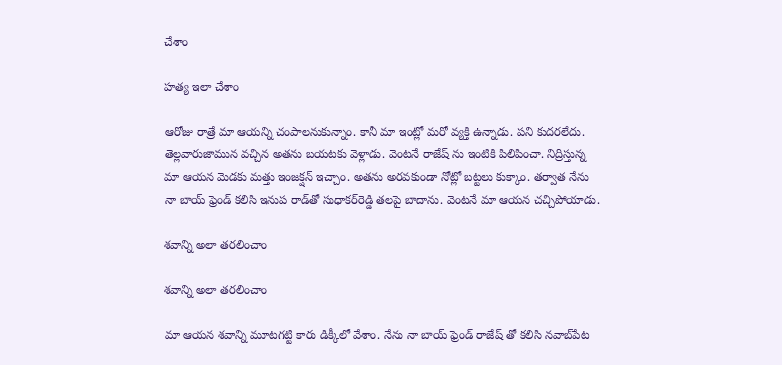చేశాం

హత్య ఇలా చేశాం

ఆరోజు రాత్రే మా ఆయన్ని చంపాలనుకున్నాం. కానీ మా ఇంట్లో మరో వ్యక్తి ఉన్నాడు. పని కుదరలేదు. తెల్లవారుజామున వచ్చిన అతను బయటకు వెళ్లాడు. వెంటనే రాజేష్‌ ను ఇంటికి పిలిపించా. నిద్రిస్తున్న మా ఆయన మెడకు మత్తు ఇంజక‌్షన్‌ ఇచ్చాం. అతను అరవకుండా నోట్లో బట్టలు కుక్కాం. తర్వాత నేను నా బాయ్ ఫ్రెండ్ కలిసి ఇనుప రాడ్‌తో సుధాకర్‌రెడ్డి తలపై బాదాను. వెంటనే మా ఆయన చచ్చిపోయాడు.

శవాన్ని అలా తరలించాం

శవాన్ని అలా తరలించాం

మా ఆయన శవాన్ని మూటగట్టి కారు డిక్కీలో వేశాం. నేను నా బాయ్ ఫ్రెండ్ రాజేష్‌ తో కలిసి నవాబ్‌పేట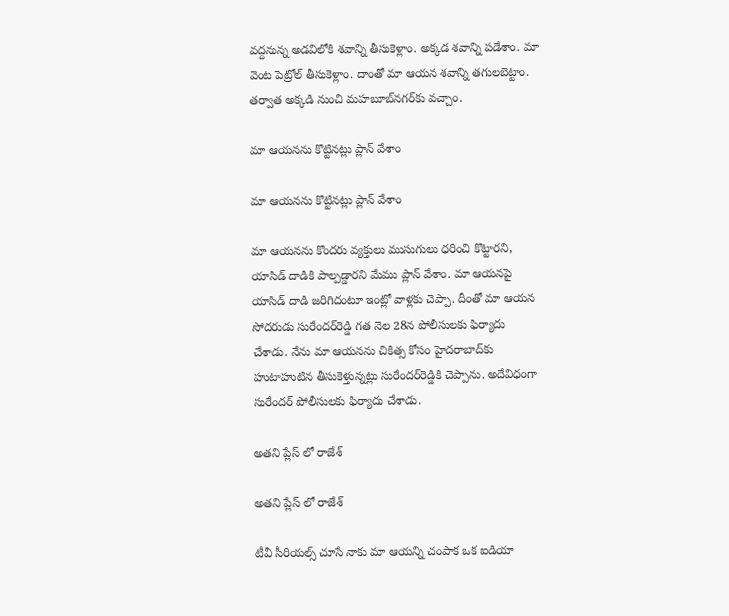వద్దనున్న అడవిలోకి శవాన్ని తీసుకెళ్లాం. అక్కడ శవాన్ని పడేశాం. మా వెంట పెట్రోల్‌ తీసుకెళ్లాం. దాంతో మా ఆయన శవాన్ని తగులబెట్టాం. తర్వాత అక్కడి నుంచి మహబూబ్‌నగర్‌కు వచ్చాం.

మా ఆయనను కొట్టినట్లు ప్లాన్ వేశాం

మా ఆయనను కొట్టినట్లు ప్లాన్ వేశాం

మా ఆయనను కొందరు వ్యక్తులు ముసుగులు ధరించి కొట్టారని, యాసిడ్‌ దాడికి పాల్పడ్డారని మేము ప్లాన్ వేశాం. మా ఆయనపై యాసిడ్ దాడి జరిగిదంటూ ఇంట్లో వాళ్లకు చెప్పా. దీంతో మా ఆయన సోదరుడు సురేందర్‌రెడ్డి గత నెల 28న పోలీసులకు ఫిర్యాదు చేశాడు. నేను మా ఆయనను చికిత్స కోసం హైదరాబాద్‌కు హుటాహుటిన తీసుకెళ్తున్నట్లు సురేందర్‌రెడ్డికి చెప్పాను. అదేవిధంగా సురేందర్ పోలీసులకు ఫిర్యాదు చేశాడు.

అతని ప్లేస్ లో రాజేశ్

అతని ప్లేస్ లో రాజేశ్

టీవీ సీరియల్స్ చూసే నాకు మా ఆయన్ని చంపాక ఒక ఐడియా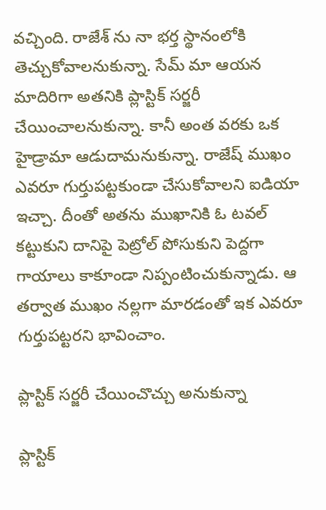వచ్చింది. రాజేశ్ ను నా భర్త స్థానంలోకి తెచ్చుకోవాలనుకున్నా. సేమ్ మా ఆయన మాదిరిగా అతనికి ప్లాస్టిక్‌ సర్జరీ చేయించాలనుకున్నా. కానీ అంత వరకు ఒక హైడ్రామా ఆడుదామనుకున్నా. రాజేష్‌ ముఖం ఎవరూ గుర్తుపట్టకుండా చేసుకోవాలని ఐడియా ఇచ్చా. దీంతో అతను ముఖానికి ఓ టవల్‌ కట్టుకుని దానిపై పెట్రోల్‌ పోసుకుని పెద్దగా గాయాలు కాకూండా నిప్పంటించుకున్నాడు. ఆ తర్వాత ముఖం నల్లగా మారడంతో ఇక ఎవరూ గుర్తుపట్టరని భావించాం.

ప్లాస్టిక్ సర్జరీ చేయించొచ్చు అనుకున్నా

ప్లాస్టిక్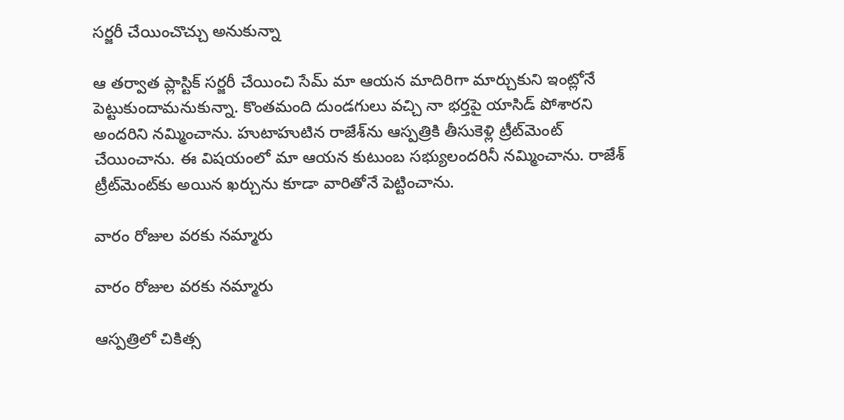సర్జరీ చేయించొచ్చు అనుకున్నా

ఆ తర్వాత ప్లాస్టిక్‌ సర్జరీ చేయించి సేమ్ మా ఆయన మాదిరిగా మార్చుకుని ఇంట్లోనే పెట్టుకుందామనుకున్నా. కొంతమంది దుండగులు వచ్చి నా భర్తపై యాసిడ్‌ పోశారని అందరిని నమ్మించాను. హుటాహుటిన రాజేశ్‌ను ఆస్పత్రికి తీసుకెళ్లి ట్రీట్‌మెంట్‌ చేయించాను. ఈ విషయంలో మా ఆయన కుటుంబ సభ్యులందరినీ నమ్మించాను. రాజేశ్‌ ట్రీట్‌మెంట్‌కు అయిన ఖర్చును కూడా వారితోనే పెట్టించాను.

వారం రోజుల వరకు నమ్మారు

వారం రోజుల వరకు నమ్మారు

ఆస్పత్రిలో చికిత్స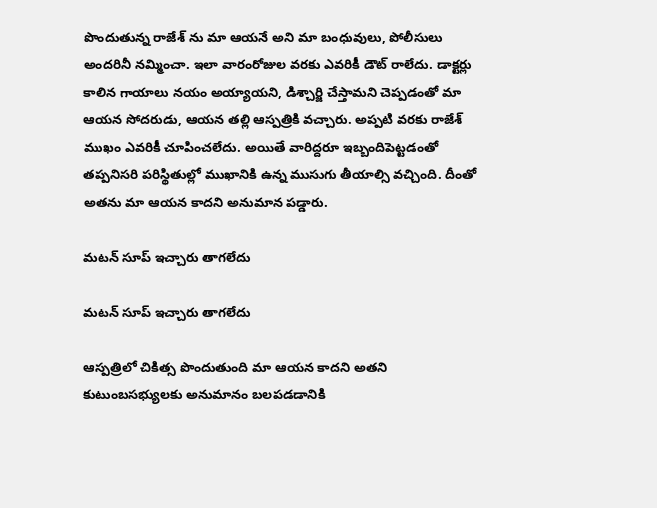పొందుతున్న రాజేశ్ ను మా ఆయనే అని మా బంధువులు, పోలీసులు అందరినీ నమ్మించా. ఇలా వారంరోజుల వరకు ఎవరికీ డౌట్ రాలేదు. డాక్టర్లు కాలిన గాయాలు నయం అయ్యాయని, డిశ్చార్జి చేస్తామని చెప్పడంతో మా ఆయన సోదరుడు, ఆయన తల్లి ఆస్పత్రికి వచ్చారు. అప్పటి వరకు రాజేశ్ ముఖం ఎవరికీ చూపించలేదు. అయితే వారిద్దరూ ఇబ్బందిపెట్టడంతో తప్పనిసరి పరిస్థితుల్లో ముఖానికి ఉన్న ముసుగు తీయాల్సి వచ్చింది. దీంతో అతను మా ఆయన కాదని అనుమాన పడ్డారు.

మటన్ సూప్ ఇచ్చారు తాగలేదు

మటన్ సూప్ ఇచ్చారు తాగలేదు

ఆస్పత్రిలో చికిత్స పొందుతుంది మా ఆయన కాదని అతని కుటుంబసభ్యులకు అనుమానం బలపడడానికి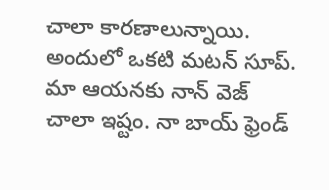చాలా కారణాలున్నాయి. అందులో ఒకటి మటన్ సూప్. మా ఆయనకు నాన్ వెజ్ చాలా ఇష్టం. నా బాయ్ ఫ్రెండ్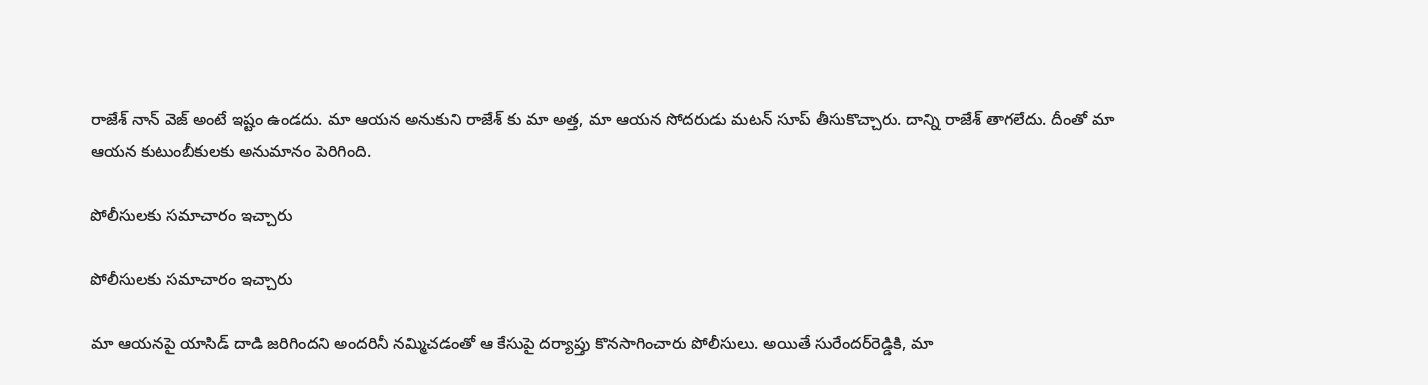రాజేశ్ నాన్ వెజ్ అంటే ఇష్టం ఉండదు. మా ఆయన అనుకుని రాజేశ్‌ కు మా అత్త, మా ఆయన సోదరుడు మటన్ సూప్ తీసుకొచ్చారు. దాన్ని రాజేశ్ తాగలేదు. దీంతో మా ఆయన కుటుంబీకులకు అనుమానం పెరిగింది.

పోలీసులకు సమాచారం ఇచ్చారు

పోలీసులకు సమాచారం ఇచ్చారు

మా ఆయనపై యాసిడ్ దాడి జరిగిందని అందరినీ నమ్మిచడంతో ఆ కేసుపై దర్యాప్తు కొనసాగించారు పోలీసులు. అయితే సురేందర్‌రెడ్డికి, మా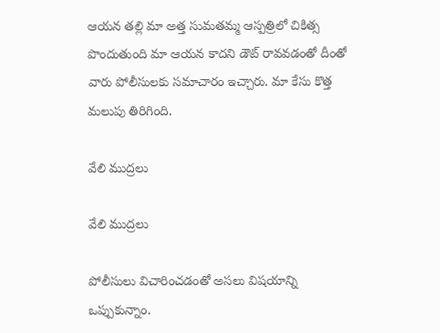ఆయన తల్లి మా అత్త సుమతమ్మ ఆస్పత్రిలో చికిత్స పొందుతుంది మా ఆయన కాదని డౌట్ రావవడంతో దీంతో వారు పోలీసులకు సమాచారం ఇచ్చారు. మా కేసు కొత్త మలుపు తిరిగింది.

వేలి ముద్రలు

వేలి ముద్రలు

పోలీసులు విచారించడంతో అసలు విషయాన్ని ఒప్పుకున్నాం.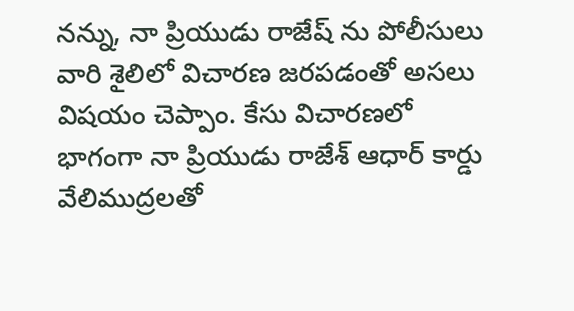నన్ను, నా ప్రియుడు రాజేష్‌ ను పోలీసులు వారి శైలిలో విచారణ జరపడంతో అసలు విషయం చెప్పాం. కేసు విచారణలో భాగంగా నా ప్రియుడు రాజేశ్‌ ఆధార్‌ కార్డు వేలిముద్రలతో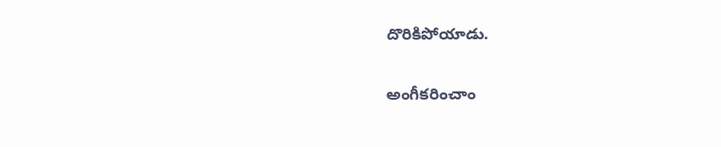దొరికిపోయాడు.

అంగీకరించాం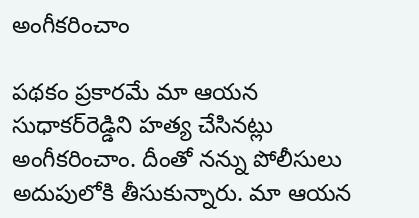అంగీకరించాం

పథకం ప్రకారమే మా ఆయన సుధాకర్‌రెడ్డిని హత్య చేసినట్లు అంగీకరించాం. దీంతో నన్ను పోలీసులు అదుపులోకి తీసుకున్నారు. మా ఆయన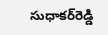సుధాకర్‌రెడ్డి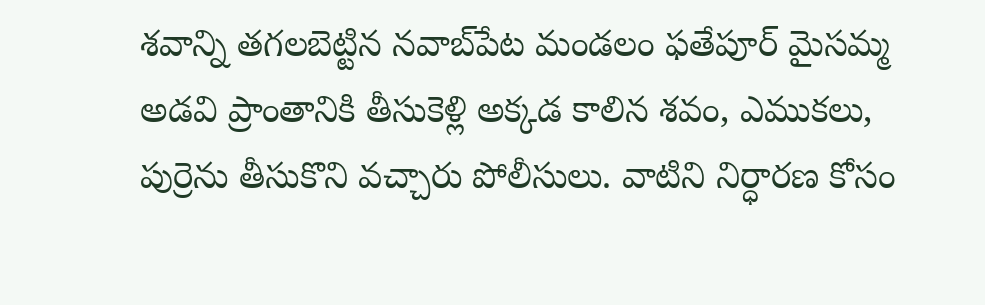శవాన్ని తగలబెట్టిన నవాబ్‌పేట మండలం ఫతేపూర్‌ మైసమ్మ అడవి ప్రాంతానికి తీసుకెళ్లి అక్కడ కాలిన శవం, ఎముకలు, పుర్రెను తీసుకొని వచ్చారు పోలీసులు. వాటిని నిర్ధారణ కోసం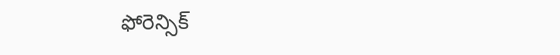ఫోరెన్సిక్‌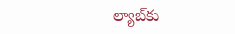ల్యాబ్‌కు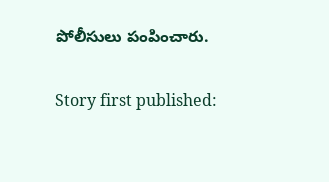పోలీసులు పంపించారు.

Story first published: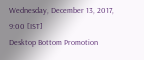Wednesday, December 13, 2017, 9:00 [IST]
Desktop Bottom Promotion